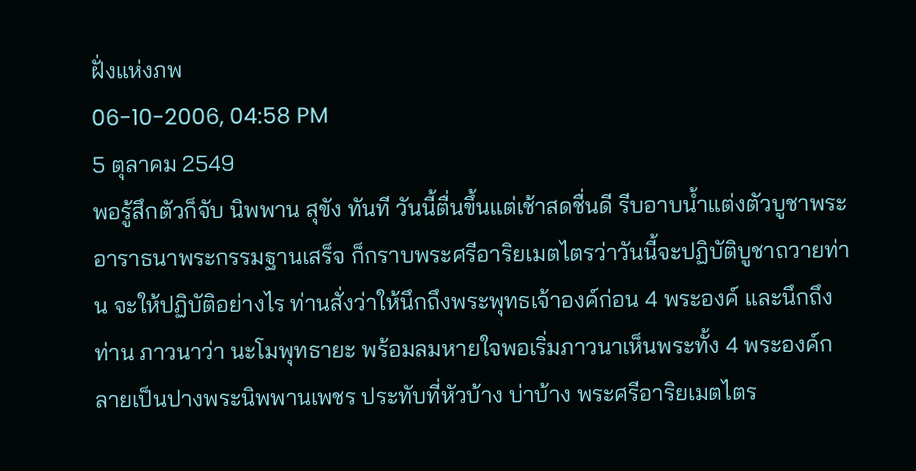ฝั่งแห่งภพ
06-10-2006, 04:58 PM
5 ตุลาคม 2549
พอรู้สึกตัวก็จับ นิพพาน สุขัง ทันที วันนี้ตื่นขึ้นแต่เช้าสดชื่นดี รีบอาบน้ำแต่งตัวบูชาพระ อาราธนาพระกรรมฐานเสร็จ ก็กราบพระศรีอาริยเมตไตรว่าวันนี้จะปฏิบัติบูชาถวายท่าน จะให้ปฏิบัติอย่างไร ท่านสั่งว่าให้นึกถึงพระพุทธเจ้าองค์ก่อน 4 พระองค์ และนึกถึงท่าน ภาวนาว่า นะโมพุทธายะ พร้อมลมหายใจพอเริ่มภาวนาเห็นพระทั้ง 4 พระองค์กลายเป็นปางพระนิพพานเพชร ประทับที่หัวบ้าง บ่าบ้าง พระศรีอาริยเมตไตร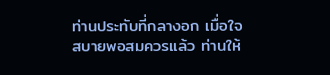ท่านประทับที่กลางอก เมื่อใจสบายพอสมควรแล้ว ท่านให้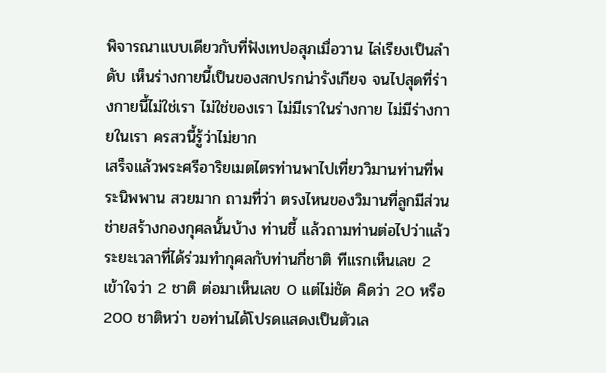พิจารณาแบบเดียวกับที่ฟังเทปอสุภเมื่อวาน ไล่เรียงเป็นลำดับ เห็นร่างกายนี้เป็นของสกปรกน่ารังเกียจ จนไปสุดที่ร่างกายนี้ไม่ใช่เรา ไม่ใช่ของเรา ไม่มีเราในร่างกาย ไม่มีร่างกายในเรา ครสวนี้รู้ว่าไม่ยาก
เสร็จแล้วพระศรีอาริยเมตไตรท่านพาไปเที่ยววิมานท่านที่พระนิพพาน สวยมาก ถามที่ว่า ตรงไหนของวิมานที่ลูกมีส่วนช่ายสร้างกองกุศลนั้นบ้าง ท่านชี้ แล้วถามท่านต่อไปว่าแล้วระยะเวลาที่ได้ร่วมทำกุศลกับท่านกี่ชาติ ทีแรกเห็นเลข 2 เข้าใจว่า 2 ชาติ ต่อมาเห็นเลข 0 แต่ไม่ชัด คิดว่า 20 หรือ 200 ชาติหว่า ขอท่านได้โปรดแสดงเป็นตัวเล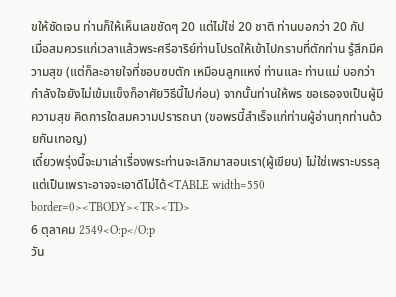ขให้ชัดเจน ท่านก็ให้เห็นเลขชัดๆ 20 แต่ไม่ใช่ 20 ชาติ ท่านบอกว่า 20 กัป
เมื่อสมควรแก่เวลาแล้วพระศรีอาริย์ท่านโปรดให้เข้าไปกราบที่ตักท่าน รู้สึกมีความสุข (แต่ก็ละอายใจที่ชอบซบตัก เหมือนลูกแหง่ ท่านและ ท่านแม่ บอกว่า กำลังใจยังไม่เข้มแข็งก็อาศัยวิธีนี้ไปก่อน) จากนั้นท่านให้พร ขอเธอจงเป็นผู้มีความสุข คิดการใดสมความปรารถนา (ขอพรนี้สำเร็จแก่ท่านผู้อ่านทุกท่านด้วยกันเทอญ)
เดี๋ยวพรุ่งนี้จะมาเล่าเรื่องพระท่านจะเลิกมาสอนเรา(ผู้เขียน) ไม่ใช่เพราะบรรลุแต่เป็นเพราะอาจจะเอาดีไม่ได้<TABLE width=550 border=0><TBODY><TR><TD>
6 ตุลาคม 2549<O:p</O:p
วัน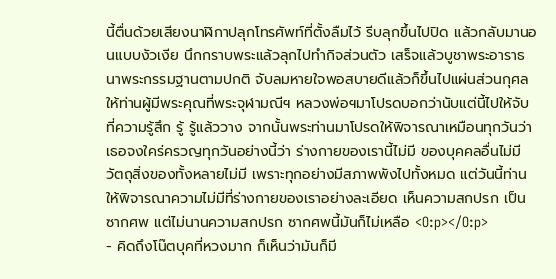นี้ตื่นด้วยเสียงนาฬิกาปลุกโทรศัพท์ที่ตั้งลืมไว้ รีบลุกขึ้นไปปิด แล้วกลับมานอนแบบงัวเงีย นึกกราบพระแล้วลุกไปทำกิจส่วนตัว เสร็จแล้วบูชาพระอาราธนาพระกรรมฐานตามปกติ จับลมหายใจพอสบายดีแล้วก็ขึ้นไปแผ่นส่วนกุศลให้ท่านผู้มีพระคุณที่พระจุฬามณีฯ หลวงพ่อฯมาโปรดบอกว่านับแต่นี้ไปให้จับที่ความรู้สึก รู้ รู้แล้ววาง จากนั้นพระท่านมาโปรดให้พิจารณาเหมือนทุกวันว่า เธอจงใคร่ครวญทุกวันอย่างนี้ว่า ร่างกายของเรานี้ไม่มี ของบุคคลอื่นไม่มี วัตถุสิ่งของทั้งหลายไม่มี เพราะทุกอย่างมีสภาพพังไปทั้งหมด แต่วันนี้ท่านให้พิจารณาความไม่มีที่ร่างกายของเราอย่างละเอียด เห็นความสกปรก เป็นซากศพ แต่ไม่นานความสกปรก ซากศพนี้มันก็ไม่เหลือ <O:p></O:p>
- คิดถึงโน๊ตบุคที่หวงมาก ก็เห็นว่ามันก็มี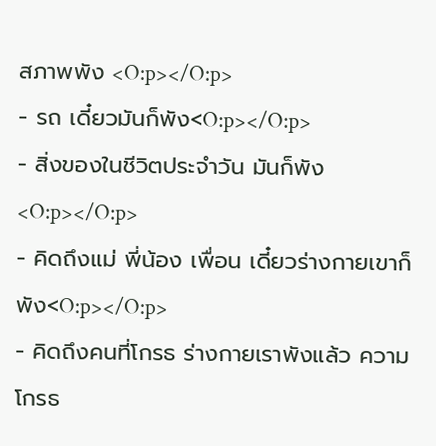สภาพพัง <O:p></O:p>
- รถ เดี๋ยวมันก็พัง<O:p></O:p>
- สิ่งของในชีวิตประจำวัน มันก็พัง<O:p></O:p>
- คิดถึงแม่ พี่น้อง เพื่อน เดี๋ยวร่างกายเขาก็พัง<O:p></O:p>
- คิดถึงคนที่โกรธ ร่างกายเราพังแล้ว ความโกรธ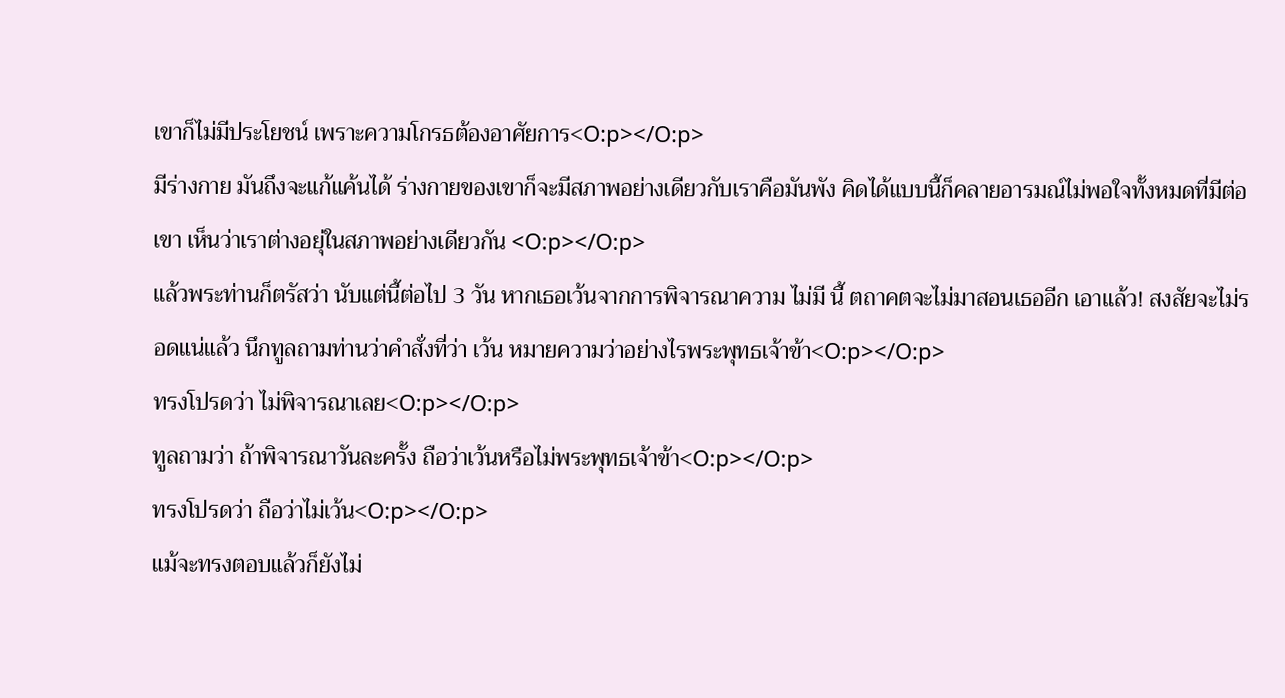เขาก็ไม่มีประโยชน์ เพราะความโกรธต้องอาศัยการ<O:p></O:p>
มีร่างกาย มันถึงจะแก้แค้นได้ ร่างกายของเขาก็จะมีสภาพอย่างเดียวกับเราคือมันพัง คิดได้แบบนี้ก็คลายอารมณ์ไม่พอใจทั้งหมดที่มีต่อเขา เห็นว่าเราต่างอยุ่ในสภาพอย่างเดียวกัน <O:p></O:p>
แล้วพระท่านก็ตรัสว่า นับแต่นี้ต่อไป 3 วัน หากเธอเว้นจากการพิจารณาความ ไม่มี นี้ ตถาคตจะไม่มาสอนเธออีก เอาแล้ว! สงสัยจะไม่รอดแน่แล้ว นึกทูลถามท่านว่าคำสั่งที่ว่า เว้น หมายความว่าอย่างไรพระพุทธเจ้าข้า<O:p></O:p>
ทรงโปรดว่า ไม่พิจารณาเลย<O:p></O:p>
ทูลถามว่า ถ้าพิจารณาวันละครั้ง ถือว่าเว้นหรือไม่พระพุทธเจ้าข้า<O:p></O:p>
ทรงโปรดว่า ถือว่าไม่เว้น<O:p></O:p>
แม้จะทรงตอบแล้วก็ยังไม่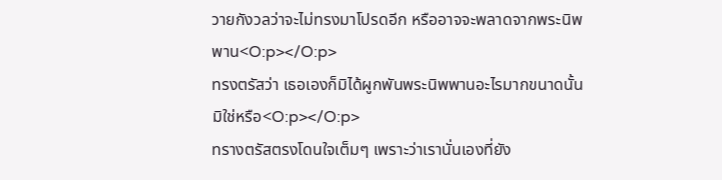วายกังวลว่าจะไม่ทรงมาโปรดอีก หรืออาจจะพลาดจากพระนิพพาน<O:p></O:p>
ทรงตรัสว่า เธอเองก็มิได้ผูกพันพระนิพพานอะไรมากขนาดนั้น มิใช่หรือ<O:p></O:p>
ทรางตรัสตรงโดนใจเต็มๆ เพราะว่าเรานั่นเองที่ยัง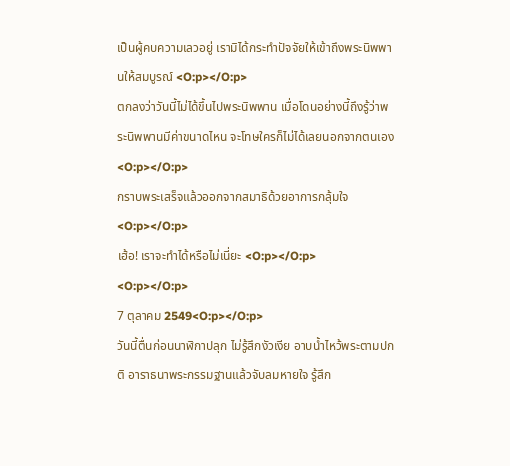เป็นผู้คบความเลวอยู่ เรามิได้กระทำปัจจัยให้เข้าถึงพระนิพพานให้สมบูรณ์ <O:p></O:p>
ตกลงว่าวันนี้ไม่ได้ขึ้นไปพระนิพพาน เมื่อโดนอย่างนี้ถึงรู้ว่าพระนิพพานมีค่าขนาดไหน จะโทษใครก็ไม่ได้เลยนอกจากตนเอง <O:p></O:p>
กราบพระเสร็จแล้วออกจากสมาธิด้วยอาการกลุ้มใจ<O:p></O:p>
เฮ้อ! เราจะทำได้หรือไม่เนี่ยะ <O:p></O:p>
<O:p></O:p>
7 ตุลาคม 2549<O:p></O:p>
วันนี้ตื่นก่อนนาฬิกาปลุก ไม่รู้สึกงัวเงีย อาบน้ำไหว้พระตามปกติ อาราธนาพระกรรมฐานแล้วจับลมหายใจ รู้สึก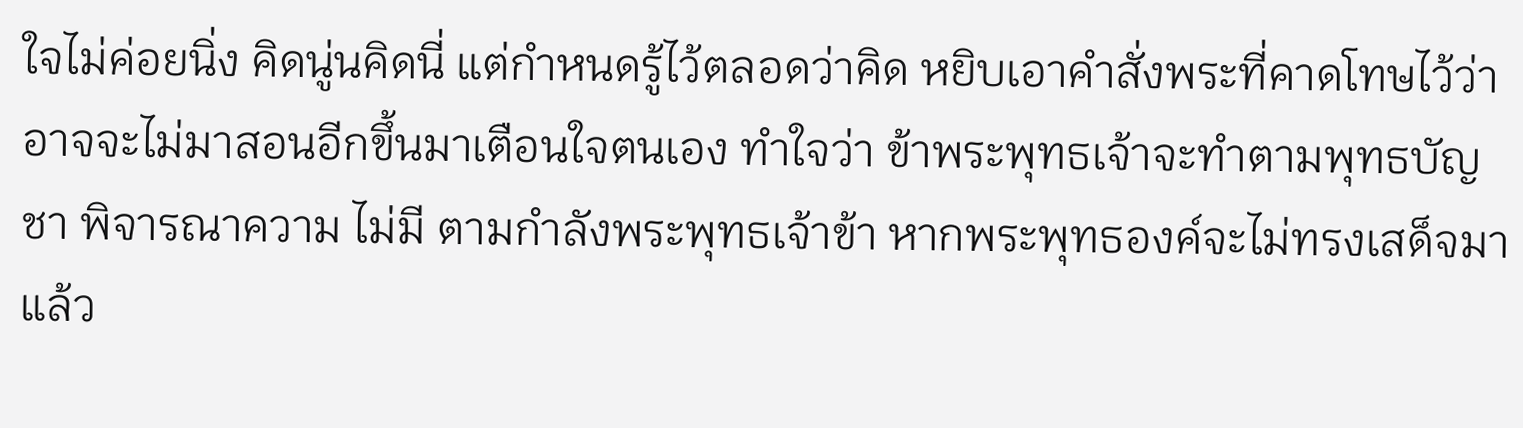ใจไม่ค่อยนิ่ง คิดนู่นคิดนี่ แต่กำหนดรู้ไว้ตลอดว่าคิด หยิบเอาคำสั่งพระที่คาดโทษไว้ว่าอาจจะไม่มาสอนอีกขึ้นมาเตือนใจตนเอง ทำใจว่า ข้าพระพุทธเจ้าจะทำตามพุทธบัญชา พิจารณาความ ไม่มี ตามกำลังพระพุทธเจ้าข้า หากพระพุทธองค์จะไม่ทรงเสด็จมาแล้ว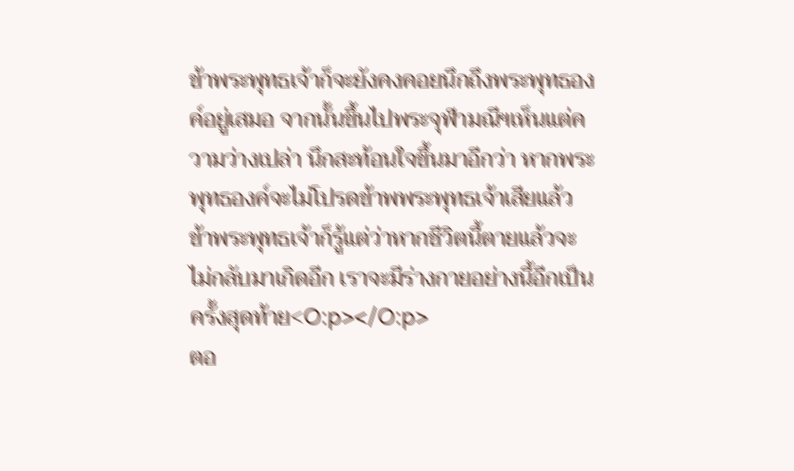ข้าพระพุทธเจ้าก็จะยังคงคอยนึกถึงพระพุทธองค์อยู่เสมอ จากนั้นขึ้นไปพระจุฬามณีฯเห็นแต่ความว่างเปล่า นึกสะท้อนใจขึ้นมาอีกว่า หากพระพุทธองค์จะไม่โปรดข้าพพระพุทธเจ้าเสียแล้ว ข้าพระพุทธเจ้าก็รู้แต่ว่าหากชีวิตนี้ตายแล้วจะไม่กลับมาเกิดอีก เราจะมีร่างกายอย่างนี้อีกเป็นครั้งสุดท้าย<O:p></O:p>
ตอ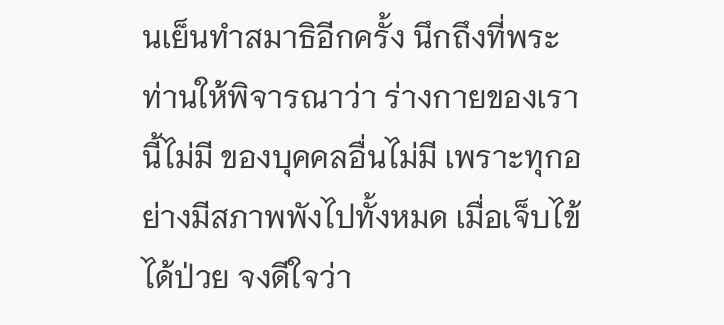นเย็นทำสมาธิอีกครั้ง นึกถึงที่พระท่านให้พิจารณาว่า ร่างกายของเรานี้ไม่มี ของบุคคลอื่นไม่มี เพราะทุกอย่างมีสภาพพังไปทั้งหมด เมื่อเจ็บไข้ได้ป่วย จงดีใจว่า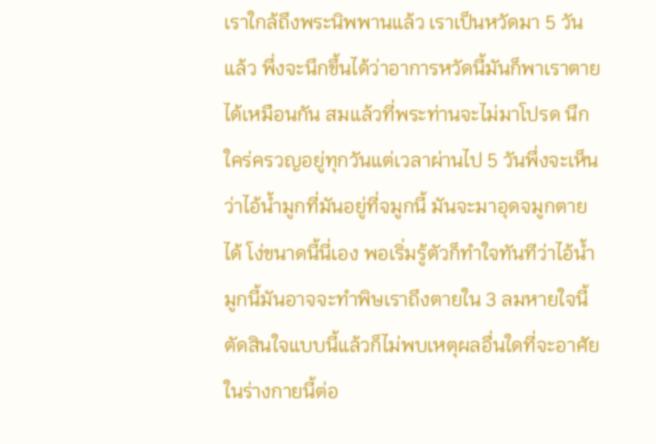เราใกล้ถึงพระนิพพานแล้ว เราเป็นหวัดมา 5 วันแล้ว พึ่งจะนึกขึ้นได้ว่าอาการหวัดนี้มันก็พาเราตายได้เหมือนกัน สมแล้วที่พระท่านจะไม่มาโปรด นึกใคร่ครวญอยู่ทุกวันแต่เวลาผ่านไป 5 วันพึ่งจะเห็นว่าไอ้น้ำมูกที่มันอยู่ที่จมูกนี้ มันจะมาอุดจมูกตายได้ โง่ขนาดนี้นี่เอง พอเริ่มรู้ตัวก็ทำใจทันทีว่าไอ้น้ำมูกนี้มันอาจจะทำพิษเราถึงตายใน 3 ลมหายใจนี้ ตัดสินใจแบบนี้แล้วก็ไม่พบเหตุผลอื่นใดที่จะอาศัยในร่างกายนี้ต่อ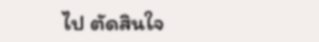ไป ตัดสินใจ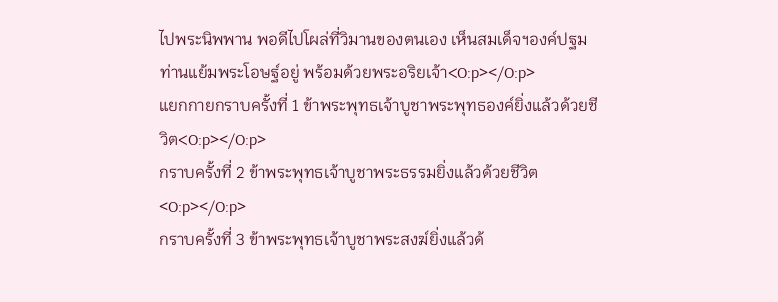ไปพระนิพพาน พอดีไปโผล่ที่วิมานของตนเอง เห็นสมเด็จฯองค์ปฐมท่านแย้มพระโอษฐ์อยู่ พร้อมด้วยพระอริยเจ้า<O:p></O:p>
แยกกายกราบครั้งที่ 1 ข้าพระพุทธเจ้าบูชาพระพุทธองค์ยิ่งแล้วด้วยชีวิต<O:p></O:p>
กราบครั้งที่ 2 ข้าพระพุทธเจ้าบูชาพระธรรมยิ่งแล้วด้วยชีวิต<O:p></O:p>
กราบครั้งที่ 3 ข้าพระพุทธเจ้าบูชาพระสงฆ์ยิ่งแล้วด้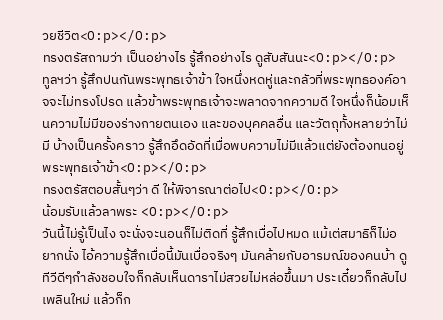วยชีวิต<O:p></O:p>
ทรงตรัสถามว่า เป็นอย่างไร รู้สึกอย่างไร ดูสับสันนะ<O:p></O:p>
ทูลฯว่า รู้สึกปนกันพระพุทธเจ้าข้า ใจหนึ่งหดหู่และกลัวที่พระพุทธองค์อาจจะไม่ทรงโปรด แล้วข้าพระพุทธเจ้าจะพลาดจากความดี ใจหนึ่งก็น้อมเห็นความไม่มีของร่างกายตนเอง และของบุคคลอื่น และวัตถุทั้งหลายว่าไม่มี บ้างเป็นครั้งคราว รู้สึกอึดอัดที่เมื่อพบความไม่มีแล้วแต่ยังต้องทนอยู่พระพุทธเจ้าข้า<O:p></O:p>
ทรงตรัสตอบสั้นๆว่า ดี ให้พิจารณาต่อไป<O:p></O:p>
น้อมรับแล้วลาพระ <O:p></O:p>
วันนี้ไม่รู้เป็นไง จะนั่งจะนอนก็ไม่ติดที่ รู้สึกเบื่อไปหมด แม้เต่สมาธิก็ไม่อยากนั่ง ไอ้ความรู้สึกเบื่อนี้มันเบื่อจริงๆ มันคล้ายกับอารมณ์ของคนบ้า ดูทีวีดีๆกำลังชอบใจก็กลับเห็นดาราไม่สวยไม่หล่อขึ้นมา ประเดี๋ยวก็กลับไปเพลินใหม่ แล้วก็ก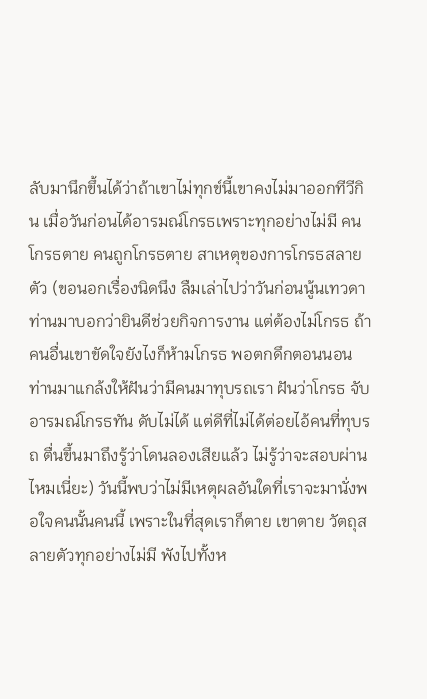ลับมานึกขึ้นได้ว่าถ้าเขาไม่ทุกข์นี้เขาคงไม่มาออกทีวีกิน เมื่อวันก่อนได้อารมณ์โกรธเพราะทุกอย่างไม่มี คนโกรธตาย คนถูกโกรธตาย สาเหตุของการโกรธสลายตัว (ขอนอกเรื่องนิดนึง ลืมเล่าไปว่าวันก่อนนู้นเทวดาท่านมาบอกว่ายินดีช่วยกิจการงาน แต่ต้องไม่โกรธ ถ้าคนอื่นเขาขัดใจยังไงก็ห้ามโกรธ พอตกดึกตอนนอน ท่านมาแกล้งให้ฝันว่ามีคนมาทุบรถเรา ฝันว่าโกรธ จับอารมณ์โกรธทัน ดับไม่ได้ แต่ดีที่ไม่ได้ต่อยไอ้คนที่ทุบรถ ตื่นขึ้นมาถึงรู้ว่าโดนลองเสียแล้ว ไม่รู้ว่าจะสอบผ่านไหมเนี่ยะ) วันนี้พบว่าไม่มีเหตุผลอันใดที่เราจะมานั่งพอใจคนนั้นคนนี้ เพราะในที่สุดเราก็ตาย เขาตาย วัตถุสลายตัวทุกอย่างไม่มี พังไปทั้งห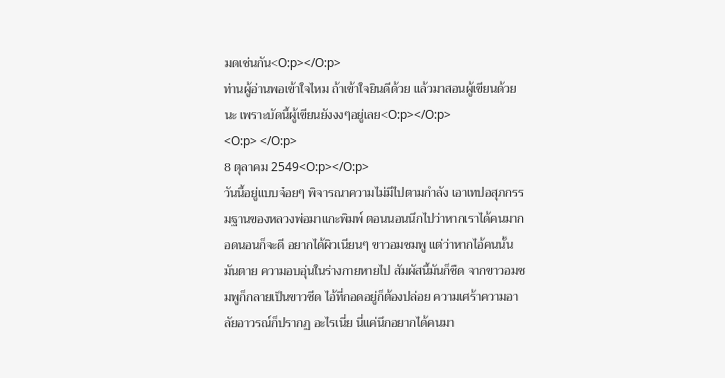มดเช่นกัน<O:p></O:p>
ท่านผู้อ่านพอเข้าใจไหม ถ้าเข้าใจยินดีด้วย แล้วมาสอนผู้เขียนด้วยนะ เพราะบัดนี้ผู้เขียนยังงงๆอยู่เลย<O:p></O:p>
<O:p> </O:p>
8 ตุลาคม 2549<O:p></O:p>
วันนี้อยู่แบบจ๋อยๆ พิจารณาความไม่มีไปตามกำลัง เอาเทปอสุภกรรมฐานของหลวงพ่อมาแกะพิมพ์ ตอนนอนนึกไปว่าหากเราได้คนมากอดนอนก็จะดี อยากได้ผิวเนียนๆ ขาวอมชมพู แต่ว่าหากไอ้คนนั้นมันตาย ความอบอุ่นในร่างกายหายไป สัมผัสนี้มันก็ชืด จากขาวอมชมพูก็กลายเป็นขาวซีด ไอ้ที่กอดอยู่ก็ต้องปล่อย ความเศร้าความอาลัยอาวรณ์ก็ปรากฏ อะไรเนี่ย นี่แค่นึกอยากได้คนมา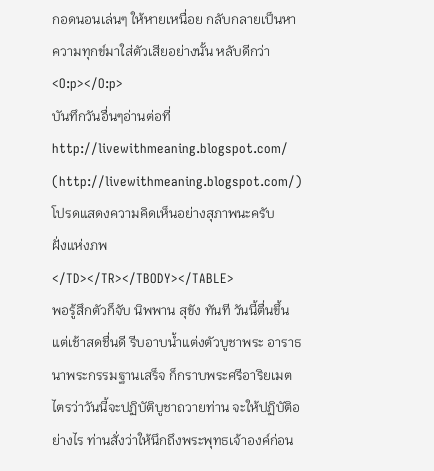กอดนอนเล่นๆ ให้หายเหนื่อย กลับกลายเป็นหาความทุกข์มาใส่ตัวเสียอย่างนั้น หลับดีกว่า
<O:p></O:p>
บันทึกวันอื่นๆอ่านต่อที่
http://livewithmeaning.blogspot.com/ (http://livewithmeaning.blogspot.com/)
โปรดแสดงความคิดเห็นอย่างสุภาพนะครับ
ฝั่งแห่งภพ
</TD></TR></TBODY></TABLE>
พอรู้สึกตัวก็จับ นิพพาน สุขัง ทันที วันนี้ตื่นขึ้นแต่เช้าสดชื่นดี รีบอาบน้ำแต่งตัวบูชาพระ อาราธนาพระกรรมฐานเสร็จ ก็กราบพระศรีอาริยเมตไตรว่าวันนี้จะปฏิบัติบูชาถวายท่าน จะให้ปฏิบัติอย่างไร ท่านสั่งว่าให้นึกถึงพระพุทธเจ้าองค์ก่อน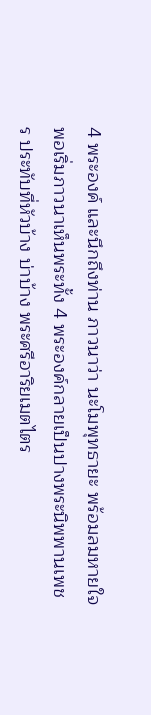4 พระองค์ และนึกถึงท่าน ภาวนาว่า นะโมพุทธายะ พร้อมลมหายใจพอเริ่มภาวนาเห็นพระทั้ง 4 พระองค์กลายเป็นปางพระนิพพานเพชร ประทับที่หัวบ้าง บ่าบ้าง พระศรีอาริยเมตไตร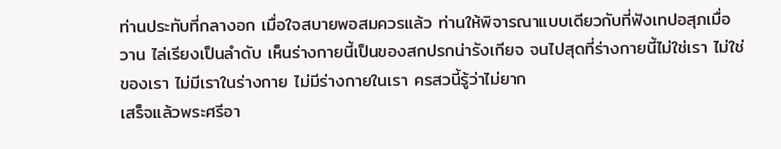ท่านประทับที่กลางอก เมื่อใจสบายพอสมควรแล้ว ท่านให้พิจารณาแบบเดียวกับที่ฟังเทปอสุภเมื่อวาน ไล่เรียงเป็นลำดับ เห็นร่างกายนี้เป็นของสกปรกน่ารังเกียจ จนไปสุดที่ร่างกายนี้ไม่ใช่เรา ไม่ใช่ของเรา ไม่มีเราในร่างกาย ไม่มีร่างกายในเรา ครสวนี้รู้ว่าไม่ยาก
เสร็จแล้วพระศรีอา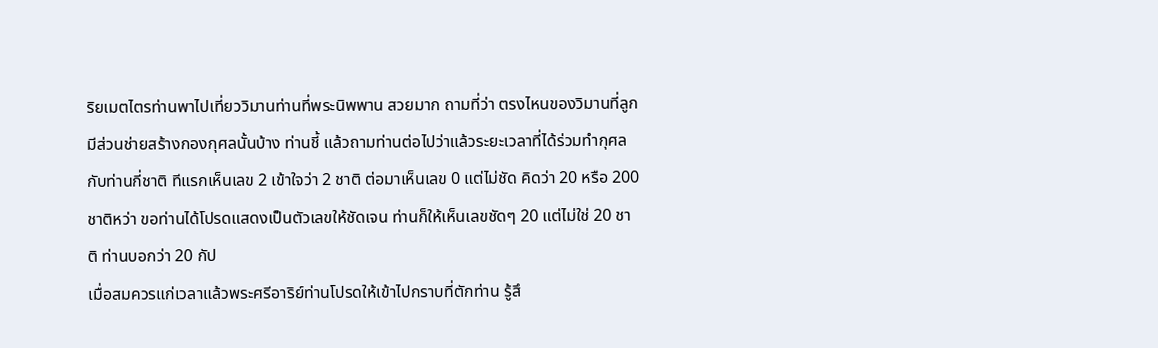ริยเมตไตรท่านพาไปเที่ยววิมานท่านที่พระนิพพาน สวยมาก ถามที่ว่า ตรงไหนของวิมานที่ลูกมีส่วนช่ายสร้างกองกุศลนั้นบ้าง ท่านชี้ แล้วถามท่านต่อไปว่าแล้วระยะเวลาที่ได้ร่วมทำกุศลกับท่านกี่ชาติ ทีแรกเห็นเลข 2 เข้าใจว่า 2 ชาติ ต่อมาเห็นเลข 0 แต่ไม่ชัด คิดว่า 20 หรือ 200 ชาติหว่า ขอท่านได้โปรดแสดงเป็นตัวเลขให้ชัดเจน ท่านก็ให้เห็นเลขชัดๆ 20 แต่ไม่ใช่ 20 ชาติ ท่านบอกว่า 20 กัป
เมื่อสมควรแก่เวลาแล้วพระศรีอาริย์ท่านโปรดให้เข้าไปกราบที่ตักท่าน รู้สึ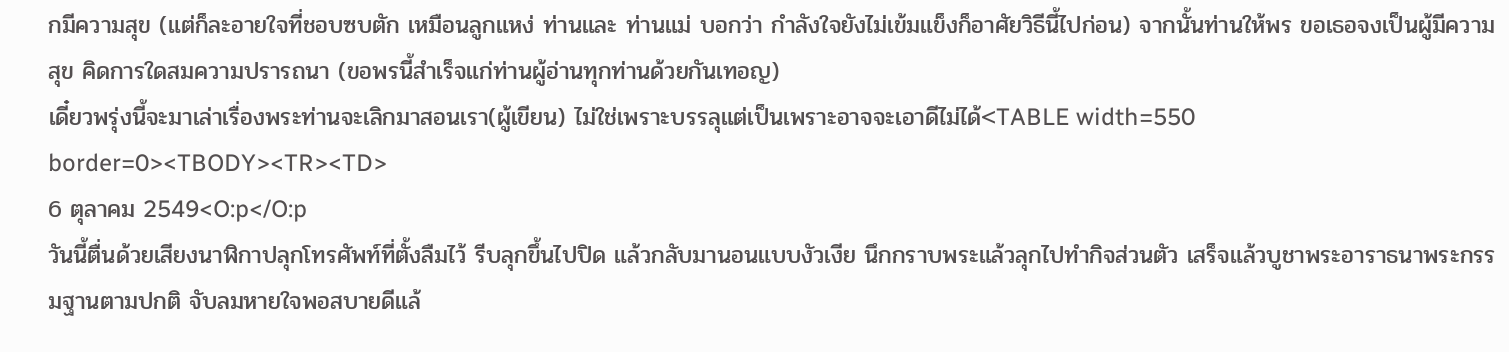กมีความสุข (แต่ก็ละอายใจที่ชอบซบตัก เหมือนลูกแหง่ ท่านและ ท่านแม่ บอกว่า กำลังใจยังไม่เข้มแข็งก็อาศัยวิธีนี้ไปก่อน) จากนั้นท่านให้พร ขอเธอจงเป็นผู้มีความสุข คิดการใดสมความปรารถนา (ขอพรนี้สำเร็จแก่ท่านผู้อ่านทุกท่านด้วยกันเทอญ)
เดี๋ยวพรุ่งนี้จะมาเล่าเรื่องพระท่านจะเลิกมาสอนเรา(ผู้เขียน) ไม่ใช่เพราะบรรลุแต่เป็นเพราะอาจจะเอาดีไม่ได้<TABLE width=550 border=0><TBODY><TR><TD>
6 ตุลาคม 2549<O:p</O:p
วันนี้ตื่นด้วยเสียงนาฬิกาปลุกโทรศัพท์ที่ตั้งลืมไว้ รีบลุกขึ้นไปปิด แล้วกลับมานอนแบบงัวเงีย นึกกราบพระแล้วลุกไปทำกิจส่วนตัว เสร็จแล้วบูชาพระอาราธนาพระกรรมฐานตามปกติ จับลมหายใจพอสบายดีแล้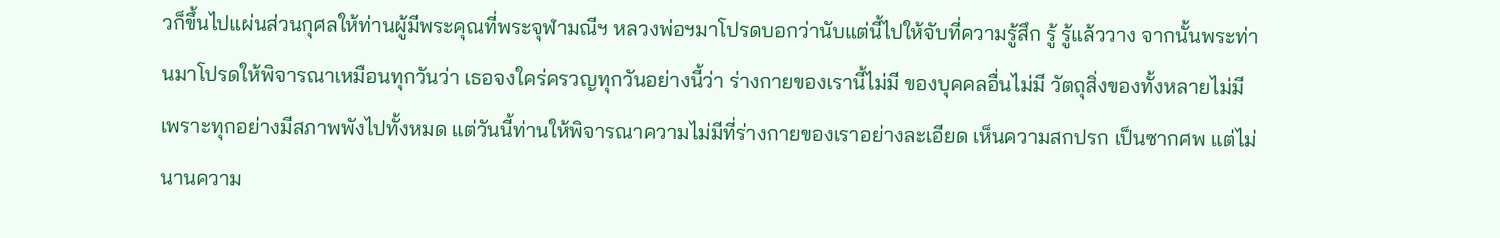วก็ขึ้นไปแผ่นส่วนกุศลให้ท่านผู้มีพระคุณที่พระจุฬามณีฯ หลวงพ่อฯมาโปรดบอกว่านับแต่นี้ไปให้จับที่ความรู้สึก รู้ รู้แล้ววาง จากนั้นพระท่านมาโปรดให้พิจารณาเหมือนทุกวันว่า เธอจงใคร่ครวญทุกวันอย่างนี้ว่า ร่างกายของเรานี้ไม่มี ของบุคคลอื่นไม่มี วัตถุสิ่งของทั้งหลายไม่มี เพราะทุกอย่างมีสภาพพังไปทั้งหมด แต่วันนี้ท่านให้พิจารณาความไม่มีที่ร่างกายของเราอย่างละเอียด เห็นความสกปรก เป็นซากศพ แต่ไม่นานความ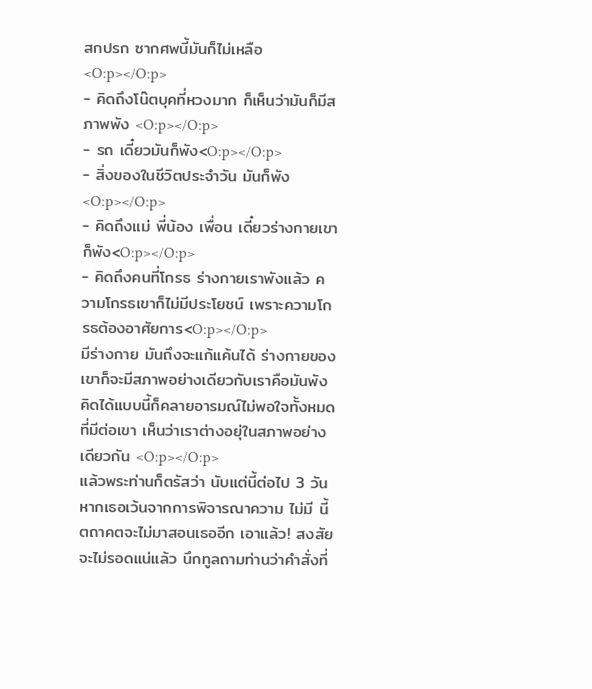สกปรก ซากศพนี้มันก็ไม่เหลือ <O:p></O:p>
- คิดถึงโน๊ตบุคที่หวงมาก ก็เห็นว่ามันก็มีสภาพพัง <O:p></O:p>
- รถ เดี๋ยวมันก็พัง<O:p></O:p>
- สิ่งของในชีวิตประจำวัน มันก็พัง<O:p></O:p>
- คิดถึงแม่ พี่น้อง เพื่อน เดี๋ยวร่างกายเขาก็พัง<O:p></O:p>
- คิดถึงคนที่โกรธ ร่างกายเราพังแล้ว ความโกรธเขาก็ไม่มีประโยชน์ เพราะความโกรธต้องอาศัยการ<O:p></O:p>
มีร่างกาย มันถึงจะแก้แค้นได้ ร่างกายของเขาก็จะมีสภาพอย่างเดียวกับเราคือมันพัง คิดได้แบบนี้ก็คลายอารมณ์ไม่พอใจทั้งหมดที่มีต่อเขา เห็นว่าเราต่างอยุ่ในสภาพอย่างเดียวกัน <O:p></O:p>
แล้วพระท่านก็ตรัสว่า นับแต่นี้ต่อไป 3 วัน หากเธอเว้นจากการพิจารณาความ ไม่มี นี้ ตถาคตจะไม่มาสอนเธออีก เอาแล้ว! สงสัยจะไม่รอดแน่แล้ว นึกทูลถามท่านว่าคำสั่งที่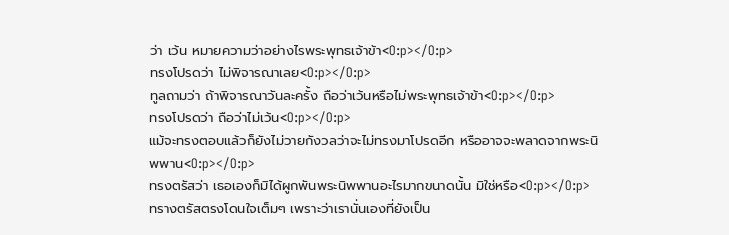ว่า เว้น หมายความว่าอย่างไรพระพุทธเจ้าข้า<O:p></O:p>
ทรงโปรดว่า ไม่พิจารณาเลย<O:p></O:p>
ทูลถามว่า ถ้าพิจารณาวันละครั้ง ถือว่าเว้นหรือไม่พระพุทธเจ้าข้า<O:p></O:p>
ทรงโปรดว่า ถือว่าไม่เว้น<O:p></O:p>
แม้จะทรงตอบแล้วก็ยังไม่วายกังวลว่าจะไม่ทรงมาโปรดอีก หรืออาจจะพลาดจากพระนิพพาน<O:p></O:p>
ทรงตรัสว่า เธอเองก็มิได้ผูกพันพระนิพพานอะไรมากขนาดนั้น มิใช่หรือ<O:p></O:p>
ทรางตรัสตรงโดนใจเต็มๆ เพราะว่าเรานั่นเองที่ยังเป็น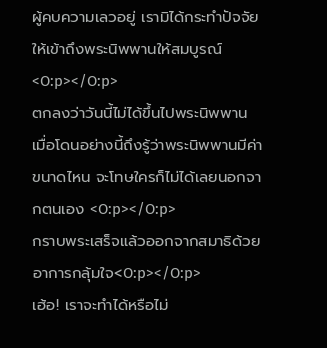ผู้คบความเลวอยู่ เรามิได้กระทำปัจจัยให้เข้าถึงพระนิพพานให้สมบูรณ์ <O:p></O:p>
ตกลงว่าวันนี้ไม่ได้ขึ้นไปพระนิพพาน เมื่อโดนอย่างนี้ถึงรู้ว่าพระนิพพานมีค่าขนาดไหน จะโทษใครก็ไม่ได้เลยนอกจากตนเอง <O:p></O:p>
กราบพระเสร็จแล้วออกจากสมาธิด้วยอาการกลุ้มใจ<O:p></O:p>
เฮ้อ! เราจะทำได้หรือไม่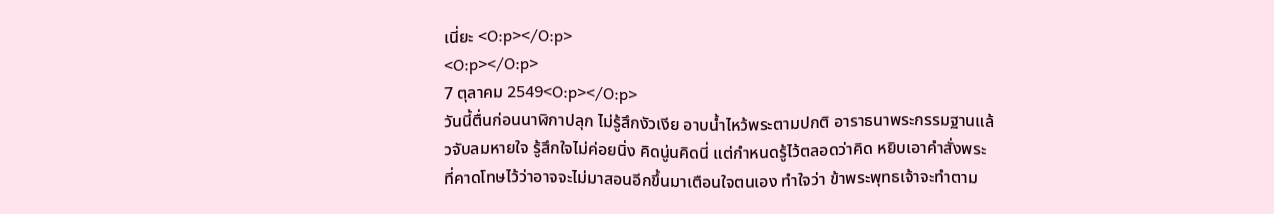เนี่ยะ <O:p></O:p>
<O:p></O:p>
7 ตุลาคม 2549<O:p></O:p>
วันนี้ตื่นก่อนนาฬิกาปลุก ไม่รู้สึกงัวเงีย อาบน้ำไหว้พระตามปกติ อาราธนาพระกรรมฐานแล้วจับลมหายใจ รู้สึกใจไม่ค่อยนิ่ง คิดนู่นคิดนี่ แต่กำหนดรู้ไว้ตลอดว่าคิด หยิบเอาคำสั่งพระที่คาดโทษไว้ว่าอาจจะไม่มาสอนอีกขึ้นมาเตือนใจตนเอง ทำใจว่า ข้าพระพุทธเจ้าจะทำตาม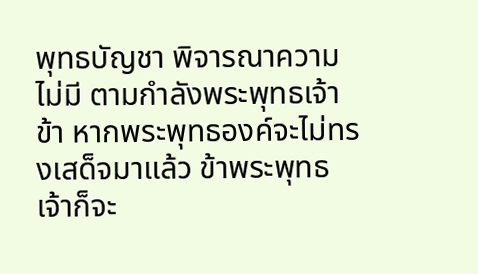พุทธบัญชา พิจารณาความ ไม่มี ตามกำลังพระพุทธเจ้าข้า หากพระพุทธองค์จะไม่ทรงเสด็จมาแล้ว ข้าพระพุทธเจ้าก็จะ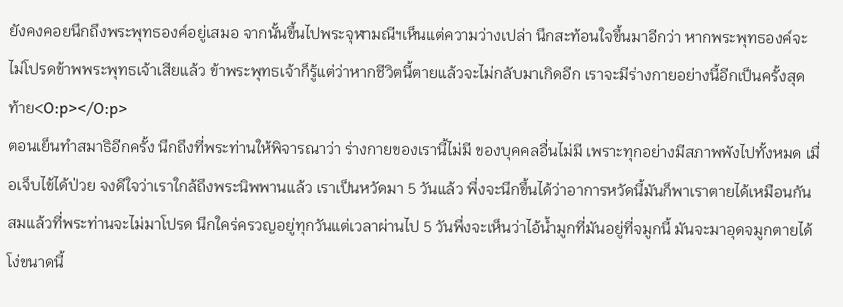ยังคงคอยนึกถึงพระพุทธองค์อยู่เสมอ จากนั้นขึ้นไปพระจุฬามณีฯเห็นแต่ความว่างเปล่า นึกสะท้อนใจขึ้นมาอีกว่า หากพระพุทธองค์จะไม่โปรดข้าพพระพุทธเจ้าเสียแล้ว ข้าพระพุทธเจ้าก็รู้แต่ว่าหากชีวิตนี้ตายแล้วจะไม่กลับมาเกิดอีก เราจะมีร่างกายอย่างนี้อีกเป็นครั้งสุดท้าย<O:p></O:p>
ตอนเย็นทำสมาธิอีกครั้ง นึกถึงที่พระท่านให้พิจารณาว่า ร่างกายของเรานี้ไม่มี ของบุคคลอื่นไม่มี เพราะทุกอย่างมีสภาพพังไปทั้งหมด เมื่อเจ็บไข้ได้ป่วย จงดีใจว่าเราใกล้ถึงพระนิพพานแล้ว เราเป็นหวัดมา 5 วันแล้ว พึ่งจะนึกขึ้นได้ว่าอาการหวัดนี้มันก็พาเราตายได้เหมือนกัน สมแล้วที่พระท่านจะไม่มาโปรด นึกใคร่ครวญอยู่ทุกวันแต่เวลาผ่านไป 5 วันพึ่งจะเห็นว่าไอ้น้ำมูกที่มันอยู่ที่จมูกนี้ มันจะมาอุดจมูกตายได้ โง่ขนาดนี้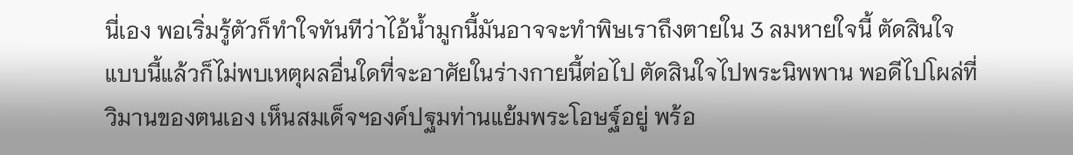นี่เอง พอเริ่มรู้ตัวก็ทำใจทันทีว่าไอ้น้ำมูกนี้มันอาจจะทำพิษเราถึงตายใน 3 ลมหายใจนี้ ตัดสินใจแบบนี้แล้วก็ไม่พบเหตุผลอื่นใดที่จะอาศัยในร่างกายนี้ต่อไป ตัดสินใจไปพระนิพพาน พอดีไปโผล่ที่วิมานของตนเอง เห็นสมเด็จฯองค์ปฐมท่านแย้มพระโอษฐ์อยู่ พร้อ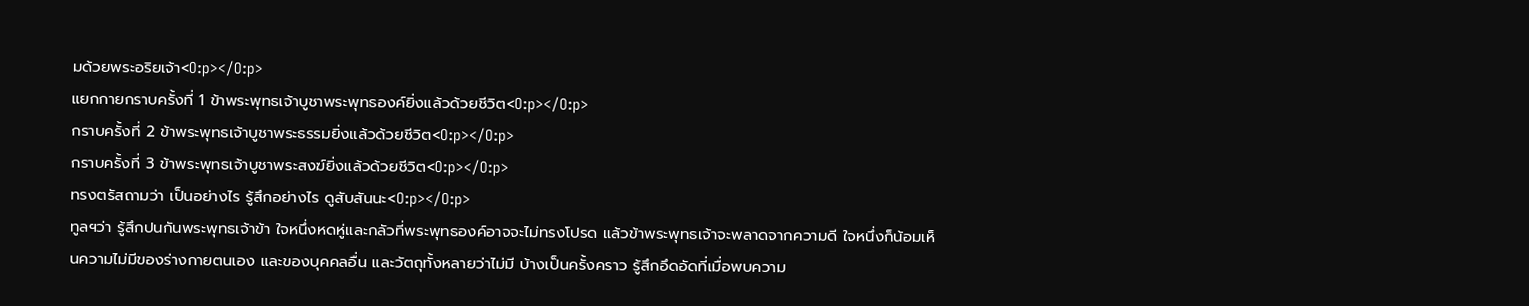มด้วยพระอริยเจ้า<O:p></O:p>
แยกกายกราบครั้งที่ 1 ข้าพระพุทธเจ้าบูชาพระพุทธองค์ยิ่งแล้วด้วยชีวิต<O:p></O:p>
กราบครั้งที่ 2 ข้าพระพุทธเจ้าบูชาพระธรรมยิ่งแล้วด้วยชีวิต<O:p></O:p>
กราบครั้งที่ 3 ข้าพระพุทธเจ้าบูชาพระสงฆ์ยิ่งแล้วด้วยชีวิต<O:p></O:p>
ทรงตรัสถามว่า เป็นอย่างไร รู้สึกอย่างไร ดูสับสันนะ<O:p></O:p>
ทูลฯว่า รู้สึกปนกันพระพุทธเจ้าข้า ใจหนึ่งหดหู่และกลัวที่พระพุทธองค์อาจจะไม่ทรงโปรด แล้วข้าพระพุทธเจ้าจะพลาดจากความดี ใจหนึ่งก็น้อมเห็นความไม่มีของร่างกายตนเอง และของบุคคลอื่น และวัตถุทั้งหลายว่าไม่มี บ้างเป็นครั้งคราว รู้สึกอึดอัดที่เมื่อพบความ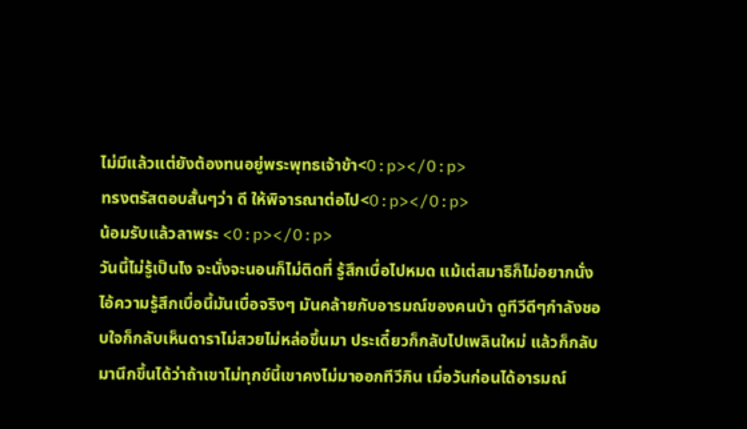ไม่มีแล้วแต่ยังต้องทนอยู่พระพุทธเจ้าข้า<O:p></O:p>
ทรงตรัสตอบสั้นๆว่า ดี ให้พิจารณาต่อไป<O:p></O:p>
น้อมรับแล้วลาพระ <O:p></O:p>
วันนี้ไม่รู้เป็นไง จะนั่งจะนอนก็ไม่ติดที่ รู้สึกเบื่อไปหมด แม้เต่สมาธิก็ไม่อยากนั่ง ไอ้ความรู้สึกเบื่อนี้มันเบื่อจริงๆ มันคล้ายกับอารมณ์ของคนบ้า ดูทีวีดีๆกำลังชอบใจก็กลับเห็นดาราไม่สวยไม่หล่อขึ้นมา ประเดี๋ยวก็กลับไปเพลินใหม่ แล้วก็กลับมานึกขึ้นได้ว่าถ้าเขาไม่ทุกข์นี้เขาคงไม่มาออกทีวีกิน เมื่อวันก่อนได้อารมณ์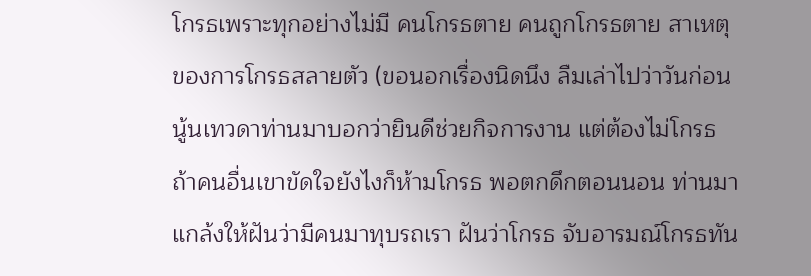โกรธเพราะทุกอย่างไม่มี คนโกรธตาย คนถูกโกรธตาย สาเหตุของการโกรธสลายตัว (ขอนอกเรื่องนิดนึง ลืมเล่าไปว่าวันก่อนนู้นเทวดาท่านมาบอกว่ายินดีช่วยกิจการงาน แต่ต้องไม่โกรธ ถ้าคนอื่นเขาขัดใจยังไงก็ห้ามโกรธ พอตกดึกตอนนอน ท่านมาแกล้งให้ฝันว่ามีคนมาทุบรถเรา ฝันว่าโกรธ จับอารมณ์โกรธทัน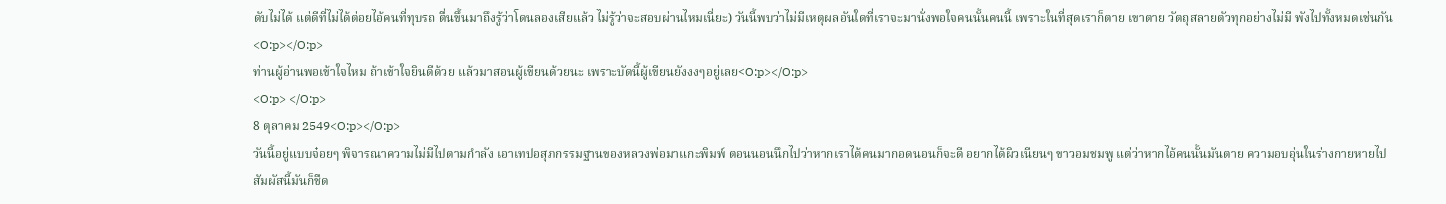ดับไม่ได้ แต่ดีที่ไม่ได้ต่อยไอ้คนที่ทุบรถ ตื่นขึ้นมาถึงรู้ว่าโดนลองเสียแล้ว ไม่รู้ว่าจะสอบผ่านไหมเนี่ยะ) วันนี้พบว่าไม่มีเหตุผลอันใดที่เราจะมานั่งพอใจคนนั้นคนนี้ เพราะในที่สุดเราก็ตาย เขาตาย วัตถุสลายตัวทุกอย่างไม่มี พังไปทั้งหมดเช่นกัน<O:p></O:p>
ท่านผู้อ่านพอเข้าใจไหม ถ้าเข้าใจยินดีด้วย แล้วมาสอนผู้เขียนด้วยนะ เพราะบัดนี้ผู้เขียนยังงงๆอยู่เลย<O:p></O:p>
<O:p> </O:p>
8 ตุลาคม 2549<O:p></O:p>
วันนี้อยู่แบบจ๋อยๆ พิจารณาความไม่มีไปตามกำลัง เอาเทปอสุภกรรมฐานของหลวงพ่อมาแกะพิมพ์ ตอนนอนนึกไปว่าหากเราได้คนมากอดนอนก็จะดี อยากได้ผิวเนียนๆ ขาวอมชมพู แต่ว่าหากไอ้คนนั้นมันตาย ความอบอุ่นในร่างกายหายไป สัมผัสนี้มันก็ชืด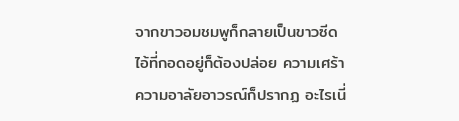จากขาวอมชมพูก็กลายเป็นขาวซีด ไอ้ที่กอดอยู่ก็ต้องปล่อย ความเศร้าความอาลัยอาวรณ์ก็ปรากฏ อะไรเนี่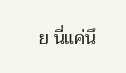ย นี่แค่นึ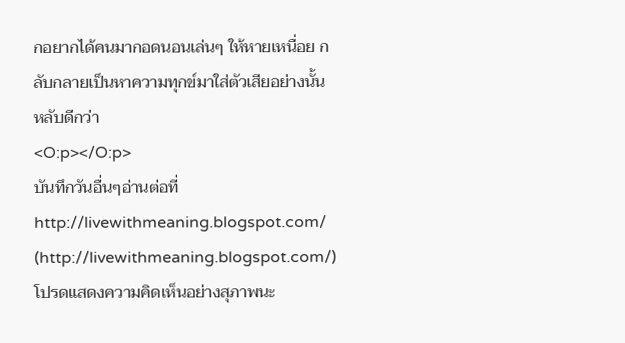กอยากได้คนมากอดนอนเล่นๆ ให้หายเหนื่อย กลับกลายเป็นหาความทุกข์มาใส่ตัวเสียอย่างนั้น หลับดีกว่า
<O:p></O:p>
บันทึกวันอื่นๆอ่านต่อที่
http://livewithmeaning.blogspot.com/ (http://livewithmeaning.blogspot.com/)
โปรดแสดงความคิดเห็นอย่างสุภาพนะ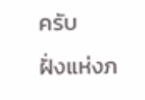ครับ
ฝั่งแห่งภ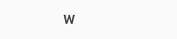พ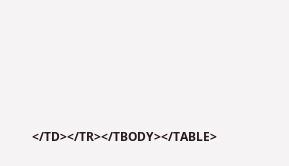</TD></TR></TBODY></TABLE>